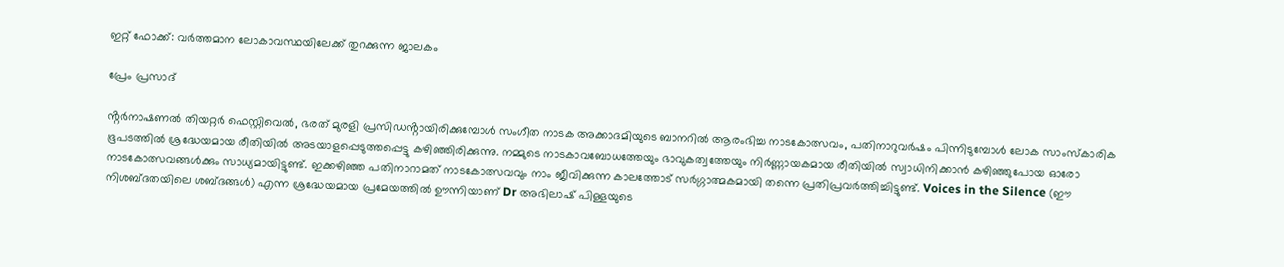ഇറ്റ് ഫോക്ക്: വർത്തമാന ലോകാവസ്ഥയിലേക്ക് തുറക്കുന്ന ജാലകം

പ്രേം പ്രസാദ്

ൻ്റർനാഷണൽ തിയറ്റർ ഫെസ്റ്റിവെൽ, ഭരത് മുരളി പ്രസിഡൻ്റായിരിക്കുമ്പോൾ സംഗീത നാടക അക്കാദമിയുടെ ബാനറിൽ ആരംഭിച്ച നാടകോത്സവം, പതിനാറുവർഷം പിന്നിടുമ്പോൾ ലോക സാംസ്കാരിക ഭൂപടത്തിൽ ശ്രദ്ധേയമായ രീതിയിൽ അടയാളപ്പെടുത്തപ്പെട്ടു കഴിഞ്ഞിരിക്കുന്നു. നമ്മുടെ നാടകാവബോധത്തേയും ഭാവുകത്വത്തേയും നിർണ്ണായകമായ രീതിയിൽ സ്വാധിനിക്കാൻ കഴിഞ്ഞുപോയ ഓരോ നാടകോത്സവങ്ങൾക്കും സാധ്യമായിട്ടുണ്ട്. ഇക്കഴിഞ്ഞ പതിനാറാമത് നാടകോത്സവവും നാം ജീവിക്കുന്ന കാലത്തോട് സർഗ്ഗാത്മകമായി തന്നെ പ്രതിപ്രവർത്തിച്ചിട്ടുണ്ട്. Voices in the Silence (ഈ നിശബ്ദതയിലെ ശബ്ദങ്ങൾ) എന്ന ശ്രദ്ധേയമായ പ്രമേയത്തിൽ ഊന്നിയാണ് Dr അഭിലാഷ് പിള്ളയുടെ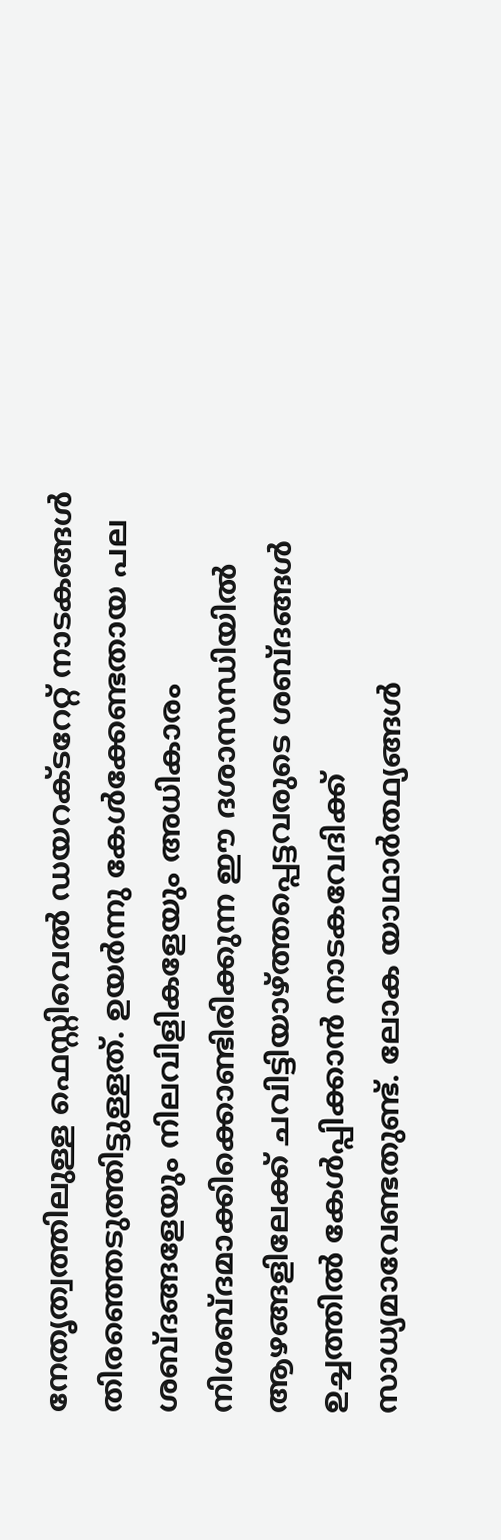നേതൃത്വത്തിലുള്ള ഫെസ്റ്റിവെൽ ഡയറക്ടറേറ്റ് നാടകങ്ങൾ തിരഞ്ഞെടുത്തിട്ടുള്ളത്. ഉയർന്നു കേൾക്കേണ്ടതായ പല ശബ്ദങ്ങളേയും നിലവിളികളേയും അധികാരം നിശബ്ദമാക്കിക്കൊണ്ടിരിക്കുന്ന ഈ ദശാസന്ധിയിൽ ആഴങ്ങളിലേക്ക് ചവിട്ടിയാഴ്ത്തപ്പെട്ടവരുടെ ശബ്ദങ്ങൾ ഉച്ചത്തിൽ കേൾപ്പിക്കാൻ നാടകവേദിക്ക് സാധ്യമാവേണ്ടതുണ്ട്. ലോക യാഥാർത്ഥ്യങ്ങൾ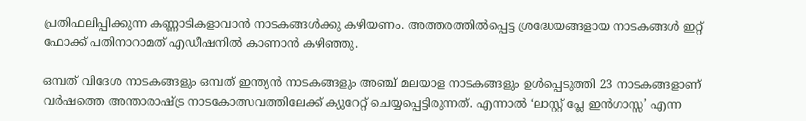പ്രതിഫലിപ്പിക്കുന്ന കണ്ണാടികളാവാൻ നാടകങ്ങൾക്കു കഴിയണം. അത്തരത്തിൽപ്പെട്ട ശ്രദ്ധേയങ്ങളായ നാടകങ്ങൾ ഇറ്റ് ഫോക്ക് പതിനാറാമത് എഡീഷനിൽ കാണാൻ കഴിഞ്ഞു.

ഒമ്പത് വിദേശ നാടകങ്ങളും ഒമ്പത് ഇന്ത്യൻ നാടകങ്ങളും അഞ്ച് മലയാള നാടകങ്ങളും ഉൾപ്പെടുത്തി 23 നാടകങ്ങളാണ് വർഷത്തെ അന്താരാഷ്ട്ര നാടകോത്സവത്തിലേക്ക് ക്യുറേറ്റ് ചെയ്യപ്പെട്ടിരുന്നത്. എന്നാൽ ‘ലാസ്റ്റ് പ്ലേ ഇൻഗാസ്സ’ എന്ന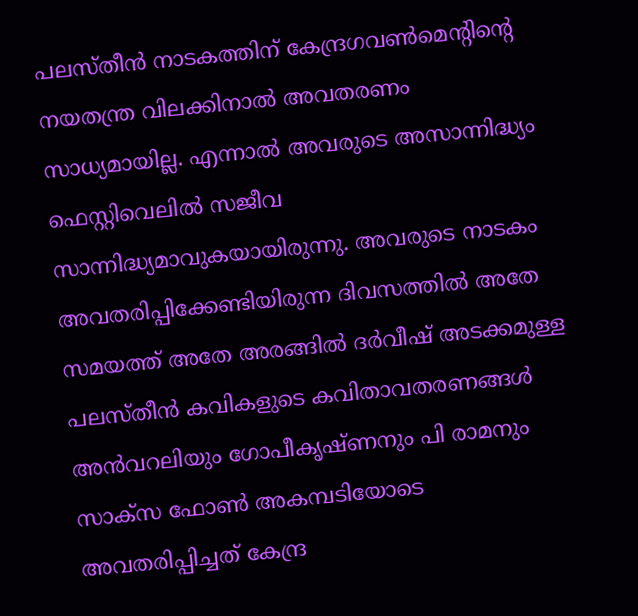പലസ്തീൻ നാടകത്തിന് കേന്ദ്രഗവൺമെൻ്റിൻ്റെ നയതന്ത്ര വിലക്കിനാൽ അവതരണം സാധ്യമായില്ല. എന്നാൽ അവരുടെ അസാന്നിദ്ധ്യം ഫെസ്റ്റിവെലിൽ സജീവ സാന്നിദ്ധ്യമാവുകയായിരുന്നു. അവരുടെ നാടകം അവതരിപ്പിക്കേണ്ടിയിരുന്ന ദിവസത്തിൽ അതേ സമയത്ത് അതേ അരങ്ങിൽ ദർവീഷ് അടക്കമുള്ള പലസ്തീൻ കവികളുടെ കവിതാവതരണങ്ങൾ അൻവറലിയും ഗോപീകൃഷ്ണനും പി രാമനും സാക്സ ഫോൺ അകമ്പടിയോടെ അവതരിപ്പിച്ചത് കേന്ദ്ര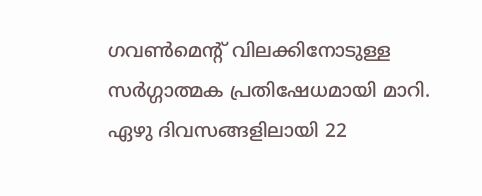ഗവൺമെൻ്റ് വിലക്കിനോടുള്ള സർഗ്ഗാത്മക പ്രതിഷേധമായി മാറി. ഏഴു ദിവസങ്ങളിലായി 22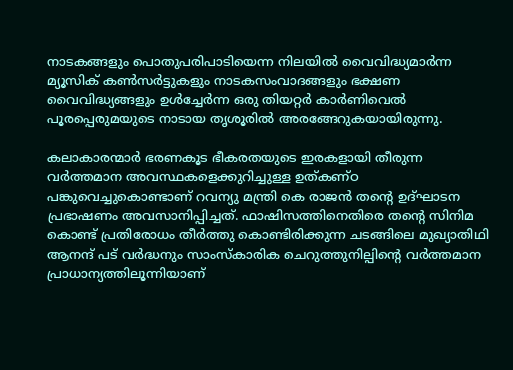നാടകങ്ങളും പൊതുപരിപാടിയെന്ന നിലയിൽ വൈവിദ്ധ്യമാർന്ന മ്യൂസിക് കൺസർട്ടുകളും നാടകസംവാദങ്ങളും ഭക്ഷണ വൈവിദ്ധ്യങ്ങളും ഉൾച്ചേർന്ന ഒരു തിയറ്റർ കാർണിവെൽ പൂരപ്പെരുമയുടെ നാടായ തൃശൂരിൽ അരങ്ങേറുകയായിരുന്നു.

കലാകാരന്മാർ ഭരണകൂട ഭീകരതയുടെ ഇരകളായി തീരുന്ന വർത്തമാന അവസ്ഥകളെക്കുറിച്ചുള്ള ഉത്കണ്ഠ പങ്കുവെച്ചുകൊണ്ടാണ് റവന്യു മന്ത്രി കെ രാജൻ തൻ്റെ ഉദ്ഘാടന പ്രഭാഷണം അവസാനിപ്പിച്ചത്. ഫാഷിസത്തിനെതിരെ തൻ്റെ സിനിമ കൊണ്ട് പ്രതിരോധം തീർത്തു കൊണ്ടിരിക്കുന്ന ചടങ്ങിലെ മുഖ്യാതിഥി ആനന്ദ് പട് വർദ്ധനും സാംസ്കാരിക ചെറുത്തുനില്പിൻ്റെ വർത്തമാന പ്രാധാന്യത്തിലൂന്നിയാണ്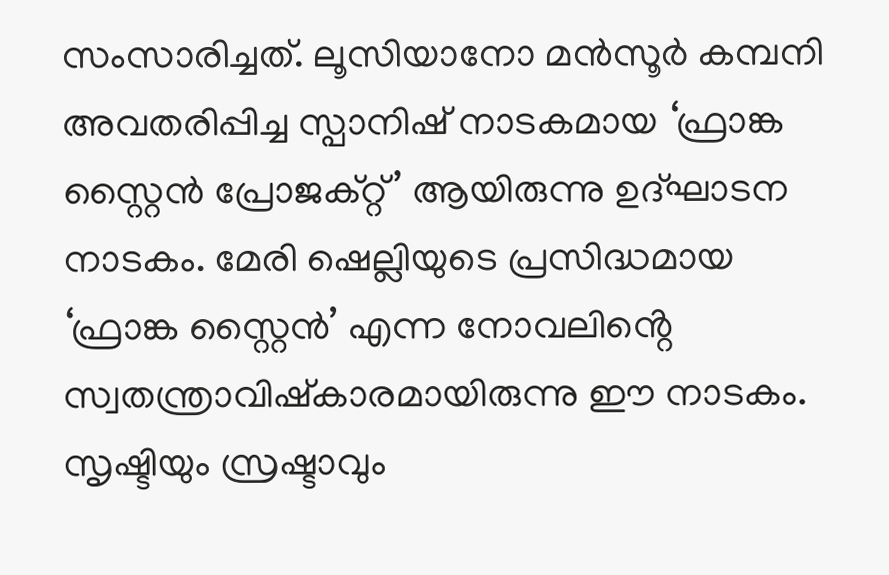സംസാരിച്ചത്. ലൂസിയാനോ മൻസൂർ കമ്പനി അവതരിപ്പിച്ച സ്പാനിഷ് നാടകമായ ‘ഫ്രാങ്ക സ്റ്റൈൻ പ്രോജക്റ്റ്’ ആയിരുന്നു ഉദ്ഘാടന നാടകം. മേരി ഷെല്ലിയുടെ പ്രസിദ്ധമായ ‘ഫ്രാങ്ക സ്റ്റൈൻ’ എന്ന നോവലിൻ്റെ സ്വതന്ത്രാവിഷ്കാരമായിരുന്നു ഈ നാടകം. സൃഷ്ടിയും സ്രഷ്ടാവും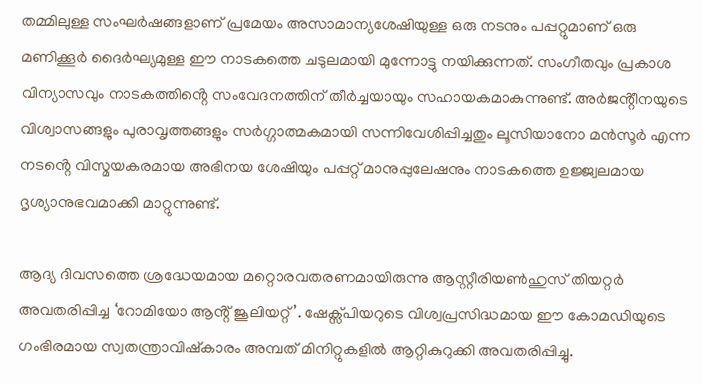തമ്മിലുള്ള സംഘർഷങ്ങളാണ് പ്രമേയം അസാമാന്യശേഷിയുള്ള ഒരു നടനും പപ്പറ്റുമാണ് ഒരു മണിക്കൂർ ദൈർഘ്യമുള്ള ഈ നാടകത്തെ ചടുലമായി മുന്നോട്ടു നയിക്കുന്നത്. സംഗീതവും പ്രകാശ വിന്യാസവും നാടകത്തിൻ്റെ സംവേദനത്തിന് തീർച്ചയായും സഹായകമാകുന്നുണ്ട്. അർജൻ്റീനയുടെ വിശ്വാസങ്ങളും പുരാവൃത്തങ്ങളും സർഗ്ഗാത്മകമായി സന്നിവേശിപ്പിച്ചതും ലൂസിയാനോ മൻസൂർ എന്ന നടൻ്റെ വിസ്മയകരമായ അഭിനയ ശേഷിയും പപ്പറ്റ് മാനുപ്പുലേഷനും നാടകത്തെ ഉജ്ജ്വലമായ ദൃശ്യാനുഭവമാക്കി മാറ്റുന്നുണ്ട്.

ആദ്യ ദിവസത്തെ ശ്രദ്ധേയമായ മറ്റൊരവതരണമായിരുന്നു ആസ്റ്റീരിയൺഹുസ് തിയറ്റർ അവതരിപ്പിച്ച ‘റോമിയോ ആൻ്റ് ജൂലിയറ്റ്’. ഷേക്സ്പിയറുടെ വിശ്വപ്രസിദ്ധമായ ഈ കോമഡിയുടെ ഗംഭിരമായ സ്വതന്ത്രാവിഷ്കാരം അമ്പത് മിനിറ്റുകളിൽ ആറ്റികുറുക്കി അവതരിപ്പിച്ചു.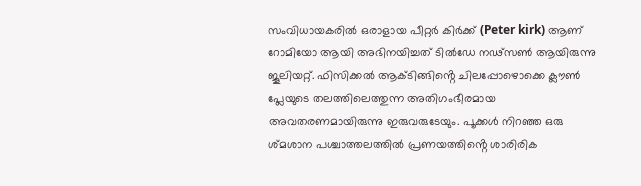സംവിധായകരിൽ ഒരാളായ പീറ്റർ കിർക്ക് (Peter kirk) ആണ് റോമിയോ ആയി അഭിനയിച്ചത് ടിൽഡേ നഢ്സൺ ആയിരുന്നു ജൂലിയറ്റ്. ഫിസിക്കൽ ആക്ടിങ്ങിൻ്റെ ചിലപ്പോഴൊക്കെ ക്ലൗൺ പ്ലേയുടെ തലത്തിലെത്തുന്ന അതിഗംഭീരമായ അവതരണമായിരുന്നു ഇരുവരുടേയും. പൂക്കൾ നിറഞ്ഞ ഒരു ശ്മശാന പശ്ചാത്തലത്തിൽ പ്രണയത്തിൻ്റെ ശാരിരിക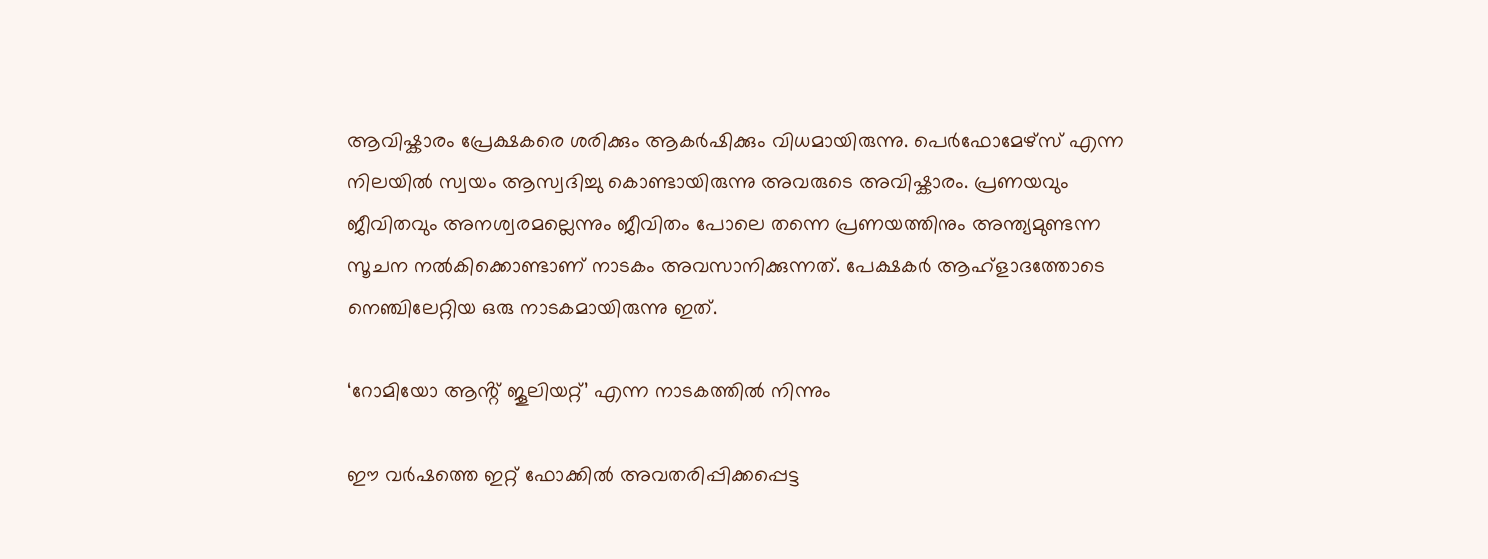ആവിഷ്കാരം പ്രേക്ഷകരെ ശരിക്കും ആകർഷിക്കും വിധമായിരുന്നു. പെർഫോമേഴ്സ് എന്ന നിലയിൽ സ്വയം ആസ്വദിച്ചു കൊണ്ടായിരുന്നു അവരുടെ അവിഷ്കാരം. പ്രണയവും ജീവിതവും അനശ്വരമല്ലെന്നും ജീവിതം പോലെ തന്നെ പ്രണയത്തിനും അന്ത്യമുണ്ടന്ന സൂചന നൽകിക്കൊണ്ടാണ് നാടകം അവസാനിക്കുന്നത്. പേക്ഷകർ ആഹ്ളാദത്തോടെ നെഞ്ചിലേറ്റിയ ഒരു നാടകമായിരുന്നു ഇത്.

‘റോമിയോ ആൻ്റ് ജൂലിയറ്റ്’ എന്ന നാടകത്തിൽ നിന്നും

ഈ വർഷത്തെ ഇറ്റ് ഫോക്കിൽ അവതരിപ്പിക്കപ്പെട്ട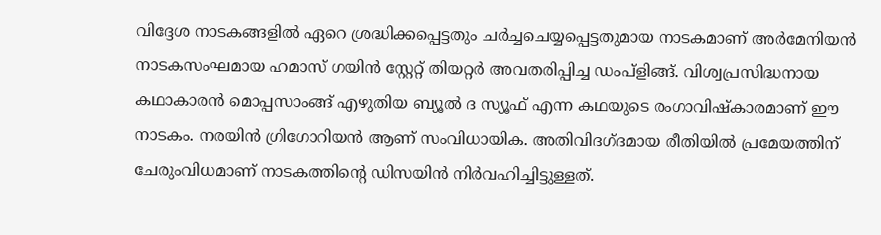വിദ്ദേശ നാടകങ്ങളിൽ ഏറെ ശ്രദ്ധിക്കപ്പെട്ടതും ചർച്ചചെയ്യപ്പെട്ടതുമായ നാടകമാണ് അർമേനിയൻ നാടകസംഘമായ ഹമാസ് ഗയിൻ സ്റ്റേറ്റ് തിയറ്റർ അവതരിപ്പിച്ച ഡംപ്ളിങ്ങ്. വിശ്വപ്രസിദ്ധനായ കഥാകാരൻ മൊപ്പസാംങ്ങ് എഴുതിയ ബ്യൂൽ ദ സ്യൂഫ് എന്ന കഥയുടെ രംഗാവിഷ്കാരമാണ് ഈ നാടകം. നരയിൻ ഗ്രിഗോറിയൻ ആണ് സംവിധായിക. അതിവിദഗ്ദമായ രീതിയിൽ പ്രമേയത്തിന് ചേരുംവിധമാണ് നാടകത്തിൻ്റെ ഡിസയിൻ നിർവഹിച്ചിട്ടുള്ളത്.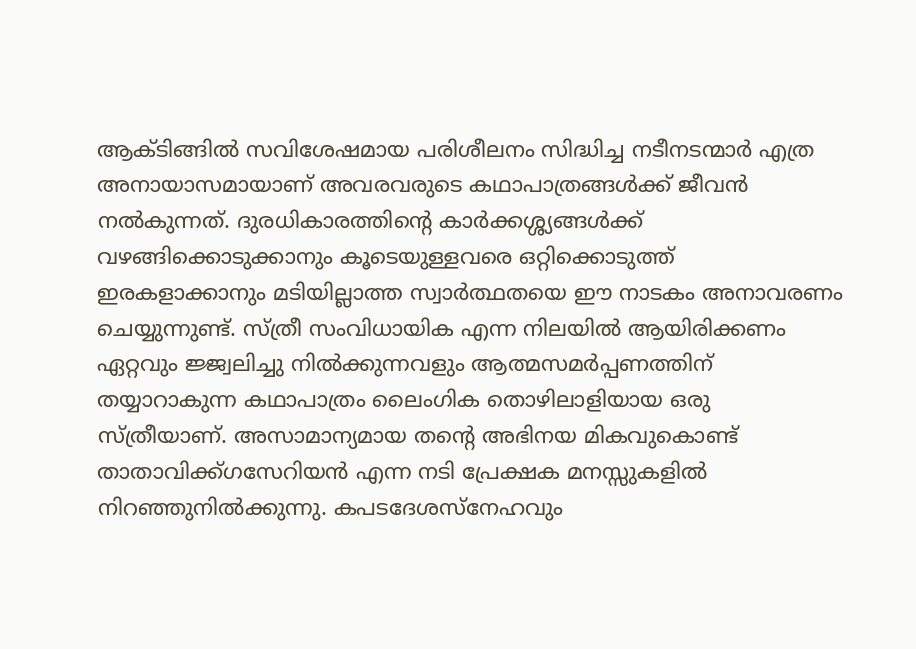ആക്ടിങ്ങിൽ സവിശേഷമായ പരിശീലനം സിദ്ധിച്ച നടീനടന്മാർ എത്ര അനായാസമായാണ് അവരവരുടെ കഥാപാത്രങ്ങൾക്ക് ജീവൻ നൽകുന്നത്. ദുരധികാരത്തിൻ്റെ കാർക്കശ്ശ്യങ്ങൾക്ക് വഴങ്ങിക്കൊടുക്കാനും കൂടെയുള്ളവരെ ഒറ്റിക്കൊടുത്ത് ഇരകളാക്കാനും മടിയില്ലാത്ത സ്വാർത്ഥതയെ ഈ നാടകം അനാവരണം ചെയ്യുന്നുണ്ട്. സ്ത്രീ സംവിധായിക എന്ന നിലയിൽ ആയിരിക്കണം ഏറ്റവും ജ്ജ്വലിച്ചു നിൽക്കുന്നവളും ആത്മസമർപ്പണത്തിന് തയ്യാറാകുന്ന കഥാപാത്രം ലൈംഗിക തൊഴിലാളിയായ ഒരു സ്ത്രീയാണ്. അസാമാന്യമായ തൻ്റെ അഭിനയ മികവുകൊണ്ട് താതാവിക്ക്ഗസേറിയൻ എന്ന നടി പ്രേക്ഷക മനസ്സുകളിൽ നിറഞ്ഞുനിൽക്കുന്നു. കപടദേശസ്നേഹവും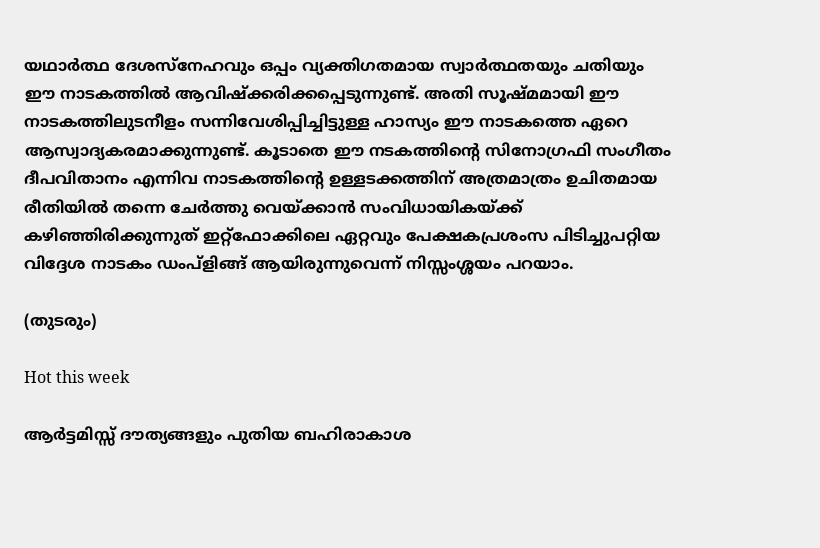യഥാർത്ഥ ദേശസ്നേഹവും ഒപ്പം വ്യക്തിഗതമായ സ്വാർത്ഥതയും ചതിയും ഈ നാടകത്തിൽ ആവിഷ്ക്കരിക്കപ്പെടുന്നുണ്ട്. അതി സൂഷ്മമായി ഈ നാടകത്തിലുടനീളം സന്നിവേശിപ്പിച്ചിട്ടുള്ള ഹാസ്യം ഈ നാടകത്തെ ഏറെ ആസ്വാദ്യകരമാക്കുന്നുണ്ട്. കൂടാതെ ഈ നടകത്തിൻ്റെ സിനോഗ്രഫി സംഗീതം ദീപവിതാനം എന്നിവ നാടകത്തിൻ്റെ ഉള്ളടക്കത്തിന് അത്രമാത്രം ഉചിതമായ രീതിയിൽ തന്നെ ചേർത്തു വെയ്ക്കാൻ സംവിധായികയ്ക്ക് കഴിഞ്ഞിരിക്കുന്നുത് ഇറ്റ്ഫോക്കിലെ ഏറ്റവും പേക്ഷകപ്രശംസ പിടിച്ചുപറ്റിയ വിദ്ദേശ നാടകം ഡംപ്ളിങ്ങ് ആയിരുന്നുവെന്ന് നിസ്സംശ്ശയം പറയാം.

(തുടരും)

Hot this week

ആർട്ടമിസ്സ് ദൗത്യങ്ങളും പുതിയ ബഹിരാകാശ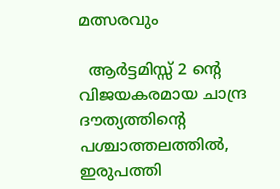മത്സരവും

  ആർട്ടമിസ്സ് 2 ന്റെ വിജയകരമായ ചാന്ദ്ര ദൗത്യത്തിന്റെ പശ്ചാത്തലത്തിൽ, ഇരുപത്തി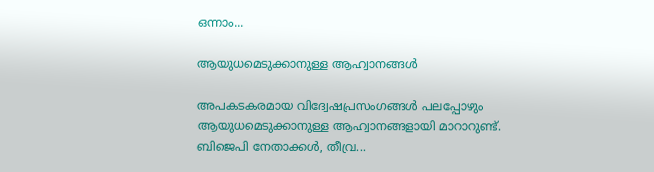ഒന്നാം...

ആയുധമെടുക്കാനുള്ള ആഹ്വാനങ്ങൾ

അപകടകരമായ വിദ്വേഷപ്രസംഗങ്ങൾ പലപ്പോഴും ആയുധമെടുക്കാനുള്ള ആഹ്വാനങ്ങളായി മാറാറുണ്ട്. ബിജെപി നേതാക്കൾ, തീവ്ര...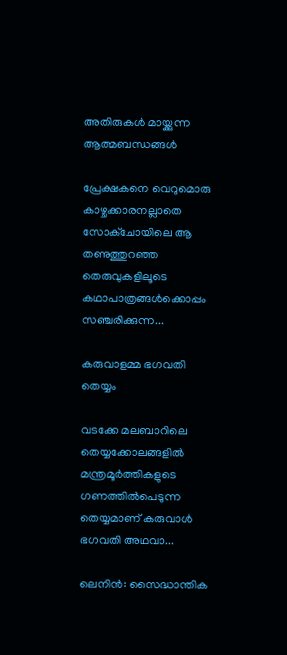അതിരുകൾ മായ്ക്കുന്ന ആത്മബന്ധങ്ങൾ

പ്രേക്ഷകനെ വെറുമൊരു കാഴ്ചക്കാരനല്ലാതെ സോക്‌ചോയിലെ ആ തണുത്തുറഞ്ഞ തെരുവുകളിലൂടെ കഥാപാത്രങ്ങൾക്കൊപ്പം സഞ്ചരിക്കുന്ന...

കരുവാളമ്മ ഭഗവതി തെയ്യം

വടക്കേ മലബാറിലെ തെയ്യക്കോലങ്ങളിൽ മന്ത്രമൂർത്തികളുടെ ഗണത്തിൽപെടുന്ന തെയ്യമാണ് കരുവാൾ ഭഗവതി അഥവാ...

ലെനിൻ: സൈദ്ധാന്തിക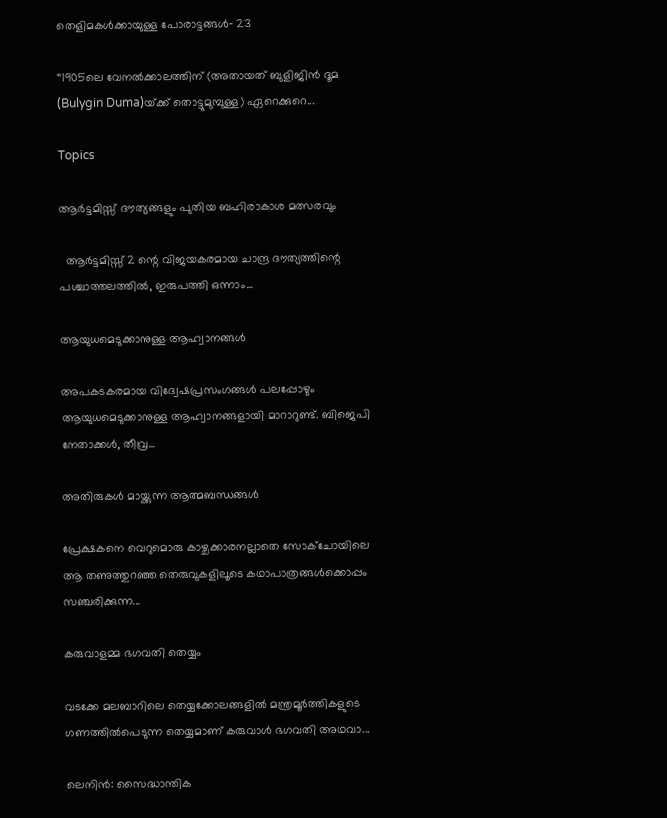തെളിമകൾക്കായുള്ള പോരാട്ടങ്ങൾ‐ 23

‘‘1905ലെ വേനൽക്കാലത്തിന്‌ (അതായത്‌ ബുളിജിൻ ദൂമ (Bulygin Duma)യ്‌ക്ക്‌ തൊട്ടുമുമ്പുള്ള) ഏറെക്കുറെ...

Topics

ആർട്ടമിസ്സ് ദൗത്യങ്ങളും പുതിയ ബഹിരാകാശ മത്സരവും

  ആർട്ടമിസ്സ് 2 ന്റെ വിജയകരമായ ചാന്ദ്ര ദൗത്യത്തിന്റെ പശ്ചാത്തലത്തിൽ, ഇരുപത്തി ഒന്നാം...

ആയുധമെടുക്കാനുള്ള ആഹ്വാനങ്ങൾ

അപകടകരമായ വിദ്വേഷപ്രസംഗങ്ങൾ പലപ്പോഴും ആയുധമെടുക്കാനുള്ള ആഹ്വാനങ്ങളായി മാറാറുണ്ട്. ബിജെപി നേതാക്കൾ, തീവ്ര...

അതിരുകൾ മായ്ക്കുന്ന ആത്മബന്ധങ്ങൾ

പ്രേക്ഷകനെ വെറുമൊരു കാഴ്ചക്കാരനല്ലാതെ സോക്‌ചോയിലെ ആ തണുത്തുറഞ്ഞ തെരുവുകളിലൂടെ കഥാപാത്രങ്ങൾക്കൊപ്പം സഞ്ചരിക്കുന്ന...

കരുവാളമ്മ ഭഗവതി തെയ്യം

വടക്കേ മലബാറിലെ തെയ്യക്കോലങ്ങളിൽ മന്ത്രമൂർത്തികളുടെ ഗണത്തിൽപെടുന്ന തെയ്യമാണ് കരുവാൾ ഭഗവതി അഥവാ...

ലെനിൻ: സൈദ്ധാന്തിക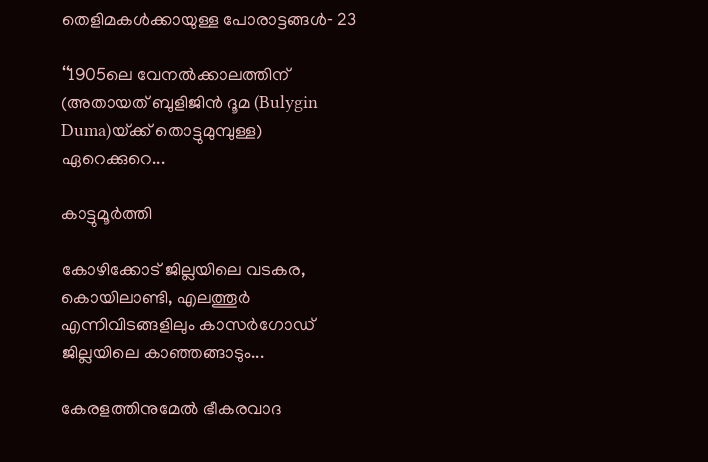തെളിമകൾക്കായുള്ള പോരാട്ടങ്ങൾ‐ 23

‘‘1905ലെ വേനൽക്കാലത്തിന്‌ (അതായത്‌ ബുളിജിൻ ദൂമ (Bulygin Duma)യ്‌ക്ക്‌ തൊട്ടുമുമ്പുള്ള) ഏറെക്കുറെ...

കാട്ടുമൂർത്തി

കോഴിക്കോട് ജില്ലയിലെ വടകര, കൊയിലാണ്ടി, എലത്തൂർ എന്നിവിടങ്ങളിലും കാസർഗോഡ് ജില്ലയിലെ കാഞ്ഞങ്ങാടും...

കേരളത്തിനുമേൽ ഭീകരവാദ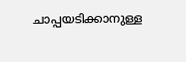ചാപ്പയടിക്കാനുള്ള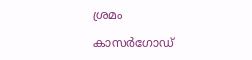ശ്രമം

കാസർഗോഡ്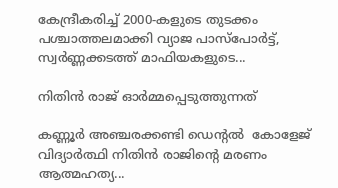കേന്ദ്രീകരിച്ച് 2000-കളുടെ തുടക്കം പശ്ചാത്തലമാക്കി വ്യാജ പാസ്‌പോർട്ട്, സ്വർണ്ണക്കടത്ത് മാഫിയകളുടെ...

നിതിൻ രാജ് ഓർമ്മപ്പെടുത്തുന്നത്

കണ്ണൂർ അഞ്ചരക്കണ്ടി ഡെന്റൽ  കോളേജ് വിദ്യാർത്ഥി നിതിൻ രാജിന്റെ മരണം ആത്മഹത്യ...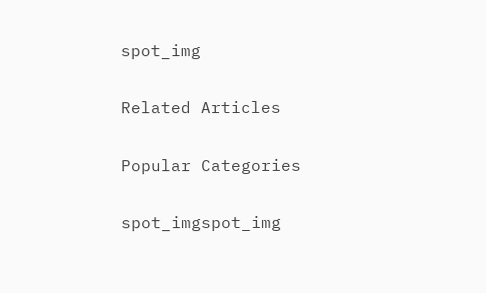spot_img

Related Articles

Popular Categories

spot_imgspot_img